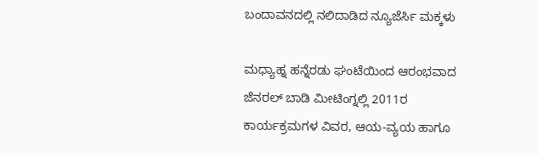ಬಂದಾವನದಲ್ಲಿ ನಲಿದಾಡಿದ ನ್ಯೂಜೆರ್ಸಿ ಮಕ್ಕಳು

ಮಧ್ಯಾಹ್ನ ಹನ್ನೆರಡು ಘಂಟೆಯಿಂದ ಆರಂಭವಾದ ಜೆನರಲ್ ಬಾಡಿ ಮೀಟಿಂಗ್ನಲ್ಲಿ 2011ರ ಕಾರ್ಯಕ್ರಮಗಳ ವಿವರ, ಆಯ-ವ್ಯಯ ಹಾಗೂ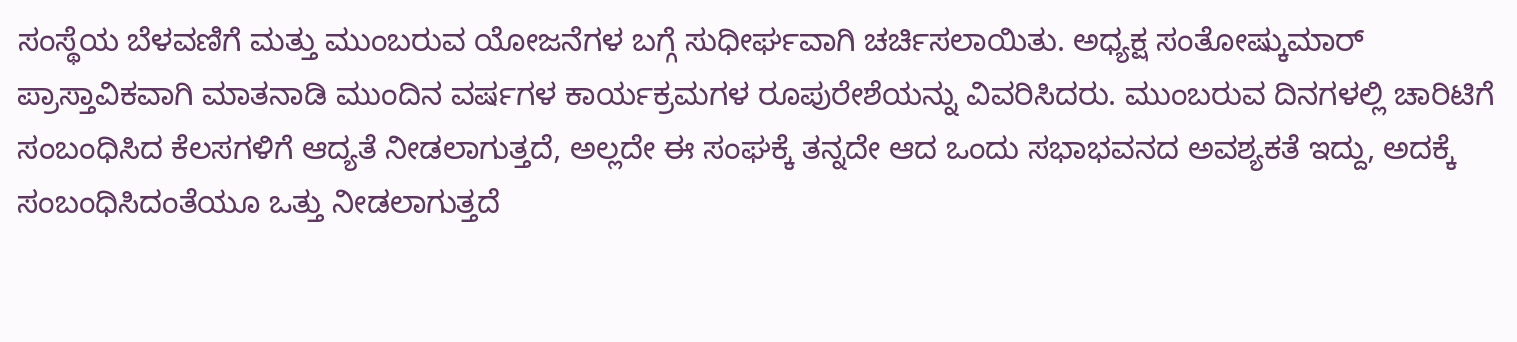ಸಂಸ್ಥೆಯ ಬೆಳವಣಿಗೆ ಮತ್ತು ಮುಂಬರುವ ಯೋಜನೆಗಳ ಬಗ್ಗೆ ಸುಧೀರ್ಘವಾಗಿ ಚರ್ಚಿಸಲಾಯಿತು. ಅಧ್ಯಕ್ಷ ಸಂತೋಷ್ಕುಮಾರ್ ಪ್ರಾಸ್ತಾವಿಕವಾಗಿ ಮಾತನಾಡಿ ಮುಂದಿನ ವರ್ಷಗಳ ಕಾರ್ಯಕ್ರಮಗಳ ರೂಪುರೇಶೆಯನ್ನು ವಿವರಿಸಿದರು. ಮುಂಬರುವ ದಿನಗಳಲ್ಲಿ ಚಾರಿಟಿಗೆ ಸಂಬಂಧಿಸಿದ ಕೆಲಸಗಳಿಗೆ ಆದ್ಯತೆ ನೀಡಲಾಗುತ್ತದೆ, ಅಲ್ಲದೇ ಈ ಸಂಘಕ್ಕೆ ತನ್ನದೇ ಆದ ಒಂದು ಸಭಾಭವನದ ಅವಶ್ಯಕತೆ ಇದ್ದು, ಅದಕ್ಕೆ ಸಂಬಂಧಿಸಿದಂತೆಯೂ ಒತ್ತು ನೀಡಲಾಗುತ್ತದೆ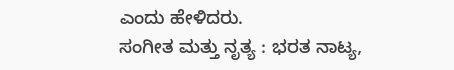ಎಂದು ಹೇಳಿದರು.
ಸಂಗೀತ ಮತ್ತು ನೃತ್ಯ : ಭರತ ನಾಟ್ಯ,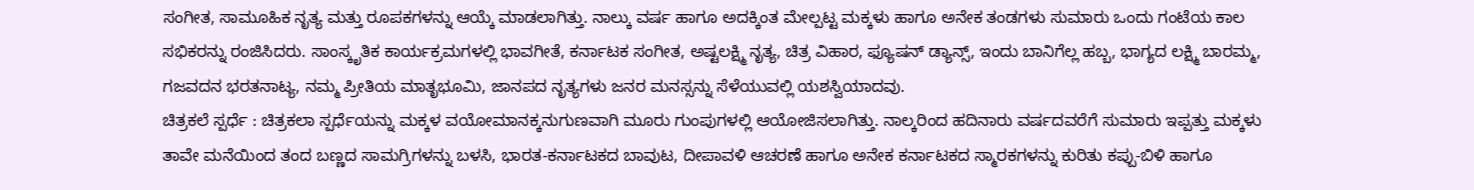ಸಂಗೀತ, ಸಾಮೂಹಿಕ ನೃತ್ಯ ಮತ್ತು ರೂಪಕಗಳನ್ನು ಆಯ್ಕೆ ಮಾಡಲಾಗಿತ್ತು. ನಾಲ್ಕು ವರ್ಷ ಹಾಗೂ ಅದಕ್ಕಿಂತ ಮೇಲ್ಪಟ್ಟ ಮಕ್ಕಳು ಹಾಗೂ ಅನೇಕ ತಂಡಗಳು ಸುಮಾರು ಒಂದು ಗಂಟೆಯ ಕಾಲ ಸಭಿಕರನ್ನು ರಂಜಿಸಿದರು. ಸಾಂಸ್ಕೃತಿಕ ಕಾರ್ಯಕ್ರಮಗಳಲ್ಲಿ ಭಾವಗೀತೆ, ಕರ್ನಾಟಕ ಸಂಗೀತ, ಅಷ್ಟಲಕ್ಷ್ಮಿ ನೃತ್ಯ, ಚಿತ್ರ ವಿಹಾರ, ಫ್ಯೂಷನ್ ಡ್ಯಾನ್ಸ್, ಇಂದು ಬಾನಿಗೆಲ್ಲ ಹಬ್ಬ, ಭಾಗ್ಯದ ಲಕ್ಷ್ಮಿ ಬಾರಮ್ಮ, ಗಜವದನ ಭರತನಾಟ್ಯ, ನಮ್ಮ ಪ್ರೀತಿಯ ಮಾತೃಭೂಮಿ, ಜಾನಪದ ನೃತ್ಯಗಳು ಜನರ ಮನಸ್ಸನ್ನು ಸೆಳೆಯುವಲ್ಲಿ ಯಶಸ್ವಿಯಾದವು.
ಚಿತ್ರಕಲೆ ಸ್ಪರ್ಧೆ : ಚಿತ್ರಕಲಾ ಸ್ಪರ್ಧೆಯನ್ನು ಮಕ್ಕಳ ವಯೋಮಾನಕ್ಕನುಗುಣವಾಗಿ ಮೂರು ಗುಂಪುಗಳಲ್ಲಿ ಆಯೋಜಿಸಲಾಗಿತ್ತು. ನಾಲ್ಕರಿಂದ ಹದಿನಾರು ವರ್ಷದವರೆಗೆ ಸುಮಾರು ಇಪ್ಪತ್ತು ಮಕ್ಕಳು ತಾವೇ ಮನೆಯಿಂದ ತಂದ ಬಣ್ಣದ ಸಾಮಗ್ರಿಗಳನ್ನು ಬಳಸಿ, ಭಾರತ-ಕರ್ನಾಟಕದ ಬಾವುಟ, ದೀಪಾವಳಿ ಆಚರಣೆ ಹಾಗೂ ಅನೇಕ ಕರ್ನಾಟಕದ ಸ್ಮಾರಕಗಳನ್ನು ಕುರಿತು ಕಪ್ಪು-ಬಿಳಿ ಹಾಗೂ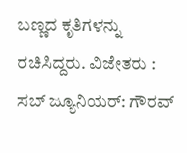ಬಣ್ಣದ ಕೃತಿಗಳನ್ನು ರಚಿಸಿದ್ದರು. ವಿಜೇತರು : ಸಬ್ ಜ್ಯೂನಿಯರ್: ಗೌರವ್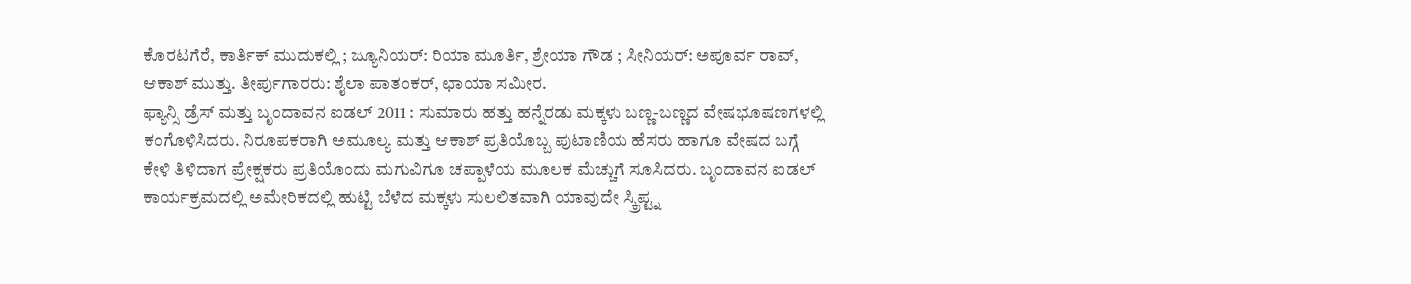ಕೊರಟಗೆರೆ, ಕಾರ್ತಿಕ್ ಮುದುಕಲ್ಲಿ ; ಜ್ಯೂನಿಯರ್: ರಿಯಾ ಮೂರ್ತಿ, ಶ್ರೇಯಾ ಗೌಡ ; ಸೀನಿಯರ್: ಅಪೂರ್ವ ರಾವ್, ಆಕಾಶ್ ಮುತ್ತು. ತೀರ್ಪುಗಾರರು: ಶೈಲಾ ಪಾತಂಕರ್, ಛಾಯಾ ಸಮೀರ.
ಫ್ಯಾನ್ಸಿ ಡ್ರೆಸ್ ಮತ್ತು ಬೃಂದಾವನ ಐಡಲ್ 2011 : ಸುಮಾರು ಹತ್ತು ಹನ್ನೆರಡು ಮಕ್ಕಳು ಬಣ್ಣ-ಬಣ್ಣದ ವೇಷಭೂಷಣಗಳಲ್ಲಿ ಕಂಗೊಳಿಸಿದರು. ನಿರೂಪಕರಾಗಿ ಅಮೂಲ್ಯ ಮತ್ತು ಆಕಾಶ್ ಪ್ರತಿಯೊಬ್ಬ ಪುಟಾಣಿಯ ಹೆಸರು ಹಾಗೂ ವೇಷದ ಬಗ್ಗೆ ಕೇಳಿ ತಿಳಿದಾಗ ಪ್ರೇಕ್ಷಕರು ಪ್ರತಿಯೊಂದು ಮಗುವಿಗೂ ಚಪ್ಪಾಳೆಯ ಮೂಲಕ ಮೆಚ್ಚುಗೆ ಸೂಸಿದರು. ಬೃಂದಾವನ ಐಡಲ್ ಕಾರ್ಯಕ್ರಮದಲ್ಲಿ ಅಮೇರಿಕದಲ್ಲಿ ಹುಟ್ಟಿ ಬೆಳೆದ ಮಕ್ಕಳು ಸುಲಲಿತವಾಗಿ ಯಾವುದೇ ಸ್ಕ್ರಿಪ್ಟ್ನ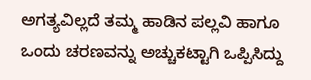ಅಗತ್ಯವಿಲ್ಲದೆ ತಮ್ಮ ಹಾಡಿನ ಪಲ್ಲವಿ ಹಾಗೂ ಒಂದು ಚರಣವನ್ನು ಅಚ್ಚುಕಟ್ಟಾಗಿ ಒಪ್ಪಿಸಿದ್ದು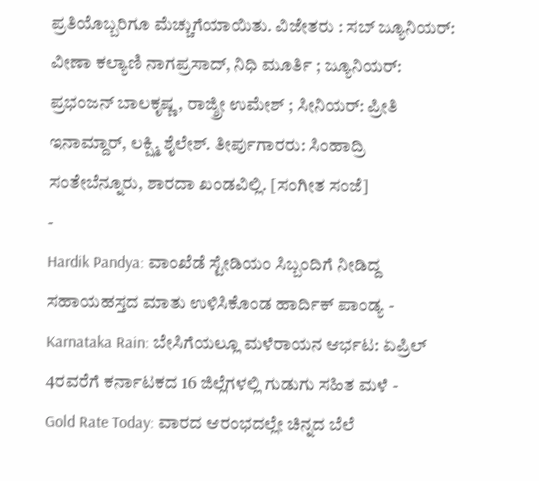ಪ್ರತಿಯೊಬ್ಬರಿಗೂ ಮೆಚ್ಚುಗೆಯಾಯಿತು. ವಿಜೇತರು : ಸಬ್ ಜ್ಯೂನಿಯರ್: ವೀಣಾ ಕಲ್ಯಾಣಿ ನಾಗಪ್ರಸಾದ್, ನಿಧಿ ಮೂರ್ತಿ ; ಜ್ಯೂನಿಯರ್: ಪ್ರಭಂಜನ್ ಬಾಲಕೃಷ್ಣ, ರಾಜ್ಶ್ರೀ ಉಮೇಶ್ ; ಸೀನಿಯರ್: ಪ್ರೀತಿ ಇನಾಮ್ದಾರ್, ಲಕ್ಷ್ಮಿ ಶೈಲೇಶ್. ತೀರ್ಪುಗಾರರು: ಸಿಂಹಾದ್ರಿ ಸಂತೇಬೆನ್ನೂರು, ಶಾರದಾ ಖಂಡವಿಲ್ಲಿ. [ಸಂಗೀತ ಸಂಜೆ]
-
Hardik Pandya: ವಾಂಖೆಡೆ ಸ್ಟೇಡಿಯಂ ಸಿಬ್ಬಂದಿಗೆ ನೀಡಿದ್ದ ಸಹಾಯಹಸ್ತದ ಮಾತು ಉಳಿಸಿಕೊಂಡ ಹಾರ್ದಿಕ್ ಪಾಂಡ್ಯ -
Karnataka Rain: ಬೇಸಿಗೆಯಲ್ಲೂ ಮಳೆರಾಯನ ಆರ್ಭಟ: ಏಪ್ರಿಲ್ 4ರವರೆಗೆ ಕರ್ನಾಟಕದ 16 ಜಿಲ್ಲೆಗಳಲ್ಲಿ ಗುಡುಗು ಸಹಿತ ಮಳೆ -
Gold Rate Today: ವಾರದ ಆರಂಭದಲ್ಲೇ ಚಿನ್ನದ ಬೆಲೆ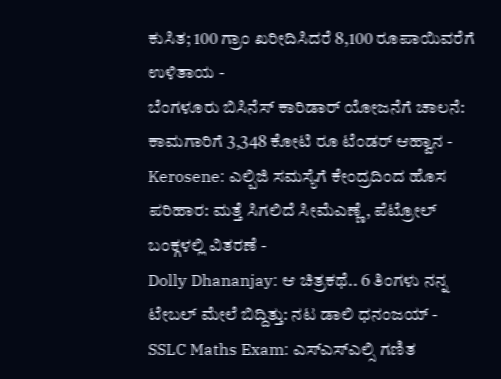ಕುಸಿತ; 100 ಗ್ರಾಂ ಖರೀದಿಸಿದರೆ 8,100 ರೂಪಾಯಿವರೆಗೆ ಉಳಿತಾಯ -
ಬೆಂಗಳೂರು ಬಿಸಿನೆಸ್ ಕಾರಿಡಾರ್ ಯೋಜನೆಗೆ ಚಾಲನೆ: ಕಾಮಗಾರಿಗೆ 3,348 ಕೋಟಿ ರೂ ಟೆಂಡರ್ ಆಹ್ವಾನ -
Kerosene: ಎಲ್ಪಿಜಿ ಸಮಸ್ಯೆಗೆ ಕೇಂದ್ರದಿಂದ ಹೊಸ ಪರಿಹಾರ: ಮತ್ತೆ ಸಿಗಲಿದೆ ಸೀಮೆಎಣ್ಣೆ, ಪೆಟ್ರೋಲ್ ಬಂಕ್ಗಳಲ್ಲಿ ವಿತರಣೆ -
Dolly Dhananjay: ಆ ಚಿತ್ರಕಥೆ.. 6 ತಿಂಗಳು ನನ್ನ ಟೇಬಲ್ ಮೇಲೆ ಬಿದ್ದಿತ್ತು: ನಟ ಡಾಲಿ ಧನಂಜಯ್ -
SSLC Maths Exam: ಎಸ್ಎಸ್ಎಲ್ಸಿ ಗಣಿತ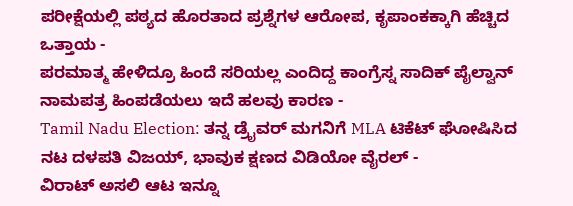ಪರೀಕ್ಷೆಯಲ್ಲಿ ಪಠ್ಯದ ಹೊರತಾದ ಪ್ರಶ್ನೆಗಳ ಆರೋಪ, ಕೃಪಾಂಕಕ್ಕಾಗಿ ಹೆಚ್ಚಿದ ಒತ್ತಾಯ -
ಪರಮಾತ್ಮ ಹೇಳಿದ್ರೂ ಹಿಂದೆ ಸರಿಯಲ್ಲ ಎಂದಿದ್ದ ಕಾಂಗ್ರೆಸ್ನ ಸಾದಿಕ್ ಪೈಲ್ವಾನ್ ನಾಮಪತ್ರ ಹಿಂಪಡೆಯಲು ಇದೆ ಹಲವು ಕಾರಣ -
Tamil Nadu Election: ತನ್ನ ಡ್ರೈವರ್ ಮಗನಿಗೆ MLA ಟಿಕೆಟ್ ಘೋಷಿಸಿದ ನಟ ದಳಪತಿ ವಿಜಯ್, ಭಾವುಕ ಕ್ಷಣದ ವಿಡಿಯೋ ವೈರಲ್ -
ವಿರಾಟ್ ಅಸಲಿ ಆಟ ಇನ್ನೂ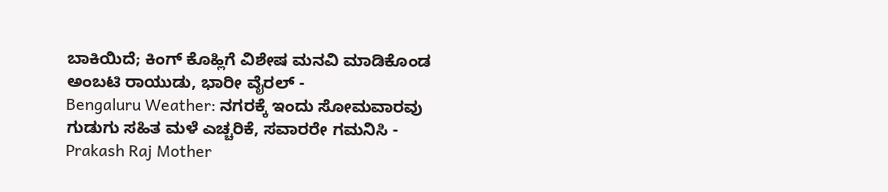ಬಾಕಿಯಿದೆ; ಕಿಂಗ್ ಕೊಹ್ಲಿಗೆ ವಿಶೇಷ ಮನವಿ ಮಾಡಿಕೊಂಡ ಅಂಬಟಿ ರಾಯುಡು, ಭಾರೀ ವೈರಲ್ -
Bengaluru Weather: ನಗರಕ್ಕೆ ಇಂದು ಸೋಮವಾರವು ಗುಡುಗು ಸಹಿತ ಮಳೆ ಎಚ್ಚರಿಕೆ, ಸವಾರರೇ ಗಮನಿಸಿ -
Prakash Raj Mother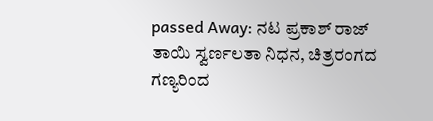passed Away: ನಟ ಪ್ರಕಾಶ್ ರಾಜ್ ತಾಯಿ ಸ್ವರ್ಣಲತಾ ನಿಧನ, ಚಿತ್ರರಂಗದ ಗಣ್ಯರಿಂದ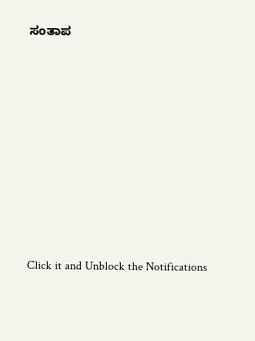ಸಂತಾಪ












Click it and Unblock the Notifications